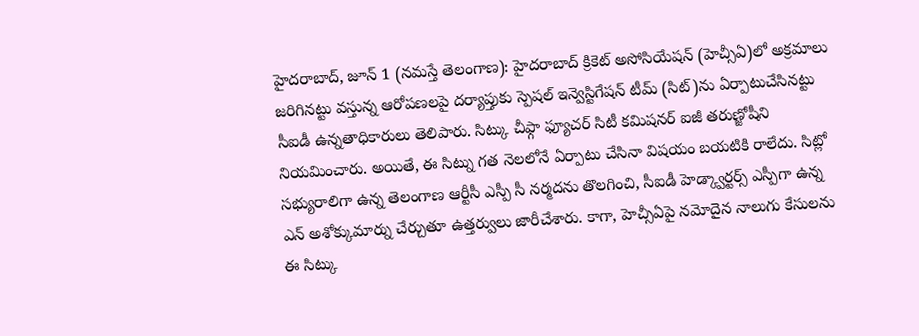హైదరాబాద్, జూన్ 1 (నమస్తే తెలంగాణ): హైదరాబాద్ క్రికెట్ అసోసియేషన్ (హెచ్సీఏ)లో అక్రమాలు జరిగినట్టు వస్తున్న ఆరోపణలపై దర్యాప్తుకు స్పెషల్ ఇన్వెస్టిగేషన్ టీమ్ (సిట్)ను ఏర్పాటుచేసినట్టు సీఐడీ ఉన్నతాధికారులు తెలిపారు. సిట్కు చీఫ్గా ఫ్యూచర్ సిటీ కమిషనర్ ఐజీ తరుణ్జోషీని నియమించారు. అయితే, ఈ సిట్ను గత నెలలోనే ఏర్పాటు చేసినా విషయం బయటికి రాలేదు. సిట్లో సభ్యురాలిగా ఉన్న తెలంగాణ ఆర్టీసీ ఎస్పీ సీ నర్మదను తొలగించి, సీఐడీ హెడ్క్వార్టర్స్ ఎస్పీగా ఉన్న ఎన్ అశోక్కుమార్ను చేర్చుతూ ఉత్తర్వులు జారీచేశారు. కాగా, హెచ్సీఏపై నమోదైన నాలుగు కేసులను ఈ సిట్కు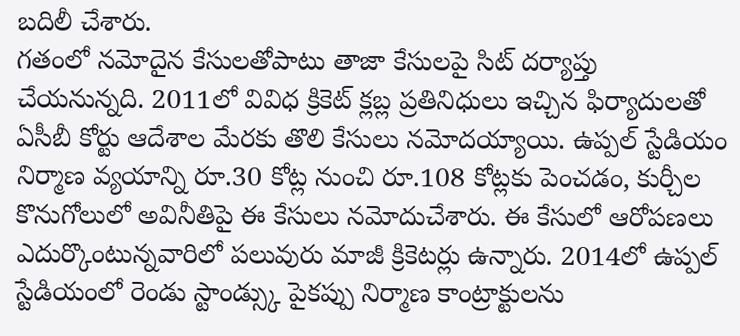బదిలీ చేశారు.
గతంలో నమోదైన కేసులతోపాటు తాజా కేసులపై సిట్ దర్యాప్తు చేయనున్నది. 2011లో వివిధ క్రికెట్ క్లబ్ల ప్రతినిధులు ఇచ్చిన ఫిర్యాదులతో ఏసీబీ కోర్టు ఆదేశాల మేరకు తొలి కేసులు నమోదయ్యాయి. ఉప్పల్ స్టేడియం నిర్మాణ వ్యయాన్ని రూ.30 కోట్ల నుంచి రూ.108 కోట్లకు పెంచడం, కుర్చీల కొనుగోలులో అవినీతిపై ఈ కేసులు నమోదుచేశారు. ఈ కేసులో ఆరోపణలు ఎదుర్కొంటున్నవారిలో పలువురు మాజీ క్రికెటర్లు ఉన్నారు. 2014లో ఉప్పల్ స్టేడియంలో రెండు స్టాండ్స్కు పైకప్పు నిర్మాణ కాంట్రాక్టులను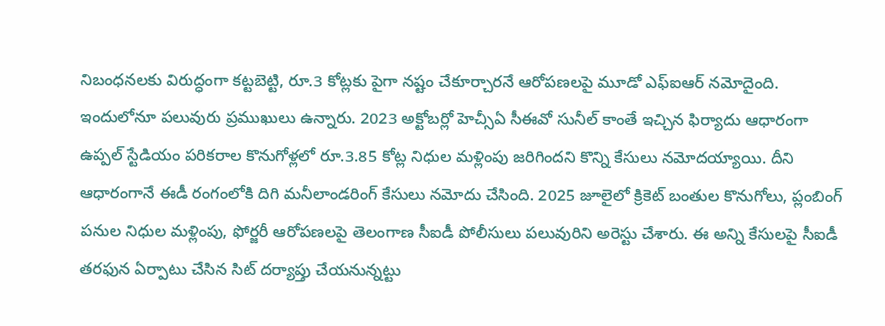నిబంధనలకు విరుద్ధంగా కట్టబెట్టి, రూ.3 కోట్లకు పైగా నష్టం చేకూర్చారనే ఆరోపణలపై మూడో ఎఫ్ఐఆర్ నమోదైంది.
ఇందులోనూ పలువురు ప్రముఖులు ఉన్నారు. 2023 అక్టోబర్లో హెచ్సీఏ సీఈవో సునీల్ కాంతే ఇచ్చిన ఫిర్యాదు ఆధారంగా ఉప్పల్ స్టేడియం పరికరాల కొనుగోళ్లలో రూ.3.85 కోట్ల నిధుల మళ్లింపు జరిగిందని కొన్ని కేసులు నమోదయ్యాయి. దీని ఆధారంగానే ఈడీ రంగంలోకి దిగి మనీలాండరింగ్ కేసులు నమోదు చేసింది. 2025 జూలైలో క్రికెట్ బంతుల కొనుగోలు, ప్లంబింగ్ పనుల నిధుల మళ్లింపు, ఫోర్జరీ ఆరోపణలపై తెలంగాణ సీఐడీ పోలీసులు పలువురిని అరెస్టు చేశారు. ఈ అన్ని కేసులపై సీఐడీ తరఫున ఏర్పాటు చేసిన సిట్ దర్యాప్తు చేయనున్నట్టు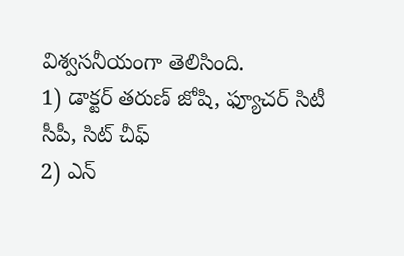విశ్వసనీయంగా తెలిసింది.
1) డాక్టర్ తరుణ్ జోషి, ఫ్యూచర్ సిటీ సీపీ, సిట్ చీఫ్
2) ఎన్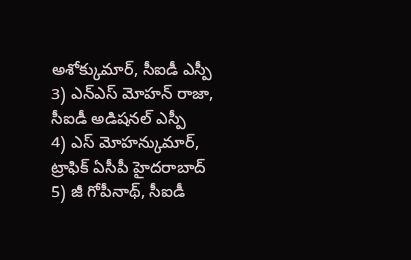అశోక్కుమార్, సీఐడీ ఎస్పీ
3) ఎన్ఎస్ మోహన్ రాజా, సీఐడీ అడిషనల్ ఎస్పీ
4) ఎస్ మోహన్కుమార్, ట్రాఫిక్ ఏసీపీ హైదరాబాద్
5) జీ గోపీనాథ్, సీఐడీ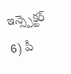ఇన్స్పెక్టర్
6) పీ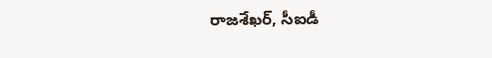రాజశేఖర్, సీఐడీ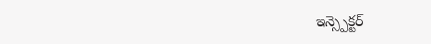ఇన్స్పెక్టర్